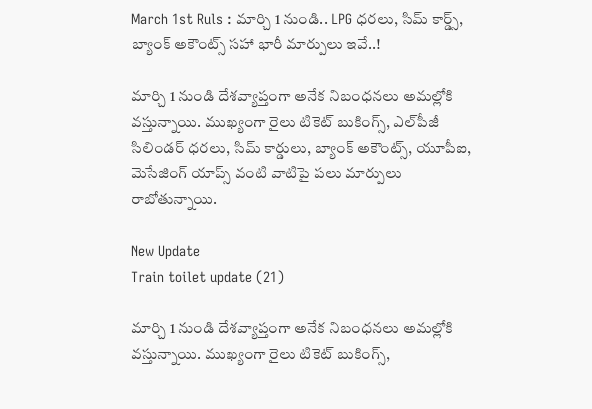March 1st Ruls : మార్చి 1 నుండి.. LPG ధరలు, సిమ్ కార్డ్స్, బ్యాంక్ అకౌంట్స్ సహా భారీ మార్పులు ఇవే..!

మార్చి 1 నుండి దేశవ్యాప్తంగా అనేక నిబంధనలు అమల్లోకి వస్తున్నాయి. ముఖ్యంగా రైలు టికెట్ బుకింగ్స్, ఎల్‌పీజీ సిలిండర్ ధరలు, సిమ్ కార్డులు, బ్యాంక్ అకౌంట్స్, యూపీఐ, మెసేజింగ్ యాప్స్ వంటి వాటిపై పలు మార్పులు రాబోతున్నాయి.

New Update
Train toilet update (21)

మార్చి 1 నుండి దేశవ్యాప్తంగా అనేక నిబంధనలు అమల్లోకి వస్తున్నాయి. ముఖ్యంగా రైలు టికెట్ బుకింగ్స్,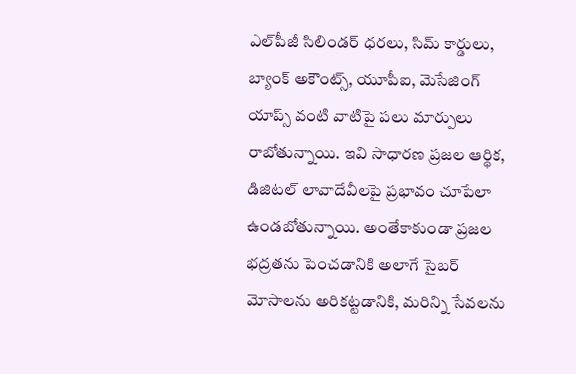ఎల్‌పీజీ సిలిండర్ ధరలు, సిమ్ కార్డులు, బ్యాంక్ అకౌంట్స్, యూపీఐ, మెసేజింగ్ యాప్స్ వంటి వాటిపై పలు మార్పులు రాబోతున్నాయి. ఇవి సాధారణ ప్రజల ఆర్థిక, డిజిటల్ లావాదేవీలపై ప్రభావం చూపేలా ఉండబోతున్నాయి. అంతేకాకుండా ప్రజల భద్రతను పెంచడానికి అలాగే సైబర్ మోసాలను అరికట్టడానికి, మరిన్ని సేవలను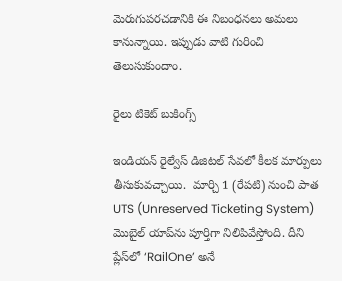మెరుగుపరచడానికి ఈ నిబంధనలు అమలు కానున్నాయి. ఇప్పుడు వాటి గురించి తెలుసుకుందాం.

రైలు టికెట్ బుకింగ్స్

ఇండియన్ రైల్వేస్ డిజిటల్ సేవలో కీలక మార్పులు తీసుకువచ్చాయి.  మార్చి 1 (రేపటి) నుంచి పాత UTS (Unreserved Ticketing System) మొబైల్ యాప్‌ను పూర్తిగా నిలిపివేస్తోంది. దీని ప్లేస్‌లో ‘RailOne’ అనే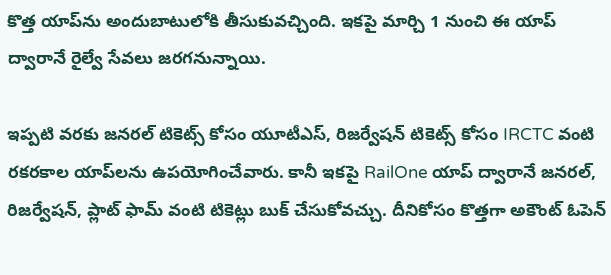కొత్త యాప్‌ను అందుబాటులోకి తీసుకువచ్చింది. ఇకపై మార్చి 1 నుంచి ఈ యాప్‌ ద్వారానే రైల్వే సేవలు జరగనున్నాయి.

ఇప్పటి వరకు జనరల్ టికెట్స్ కోసం యూటీఎస్, రిజర్వేషన్ టికెట్స్ కోసం IRCTC వంటి రకరకాల యాప్‌లను ఉపయోగించేవారు. కానీ ఇకపై RailOne యాప్ ద్వారానే జనరల్, రిజర్వేషన్, ప్లాట్ ఫామ్ వంటి టికెట్లు బుక్ చేసుకోవచ్చు. దీనికోసం కొత్తగా అకౌంట్ ఓపెన్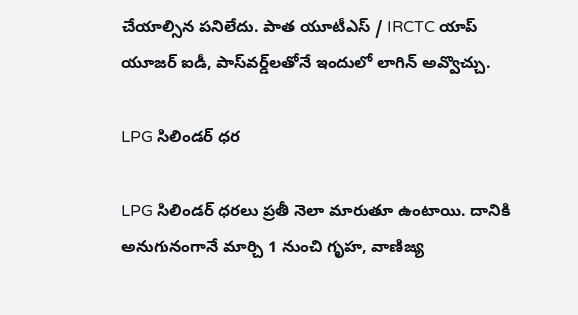చేయాల్సిన పనిలేదు. పాత యూటీఎస్ / IRCTC యాప్ యూజర్ ఐడీ, పాస్‌వర్డ్‌లతోనే ఇందులో లాగిన్ అవ్వొచ్చు.

LPG సిలిండర్ ధర

LPG సిలిండర్ ధరలు ప్రతీ నెలా మారుతూ ఉంటాయి. దానికి అనుగునంగానే మార్చి 1 నుంచి గృహ, వాణిజ్య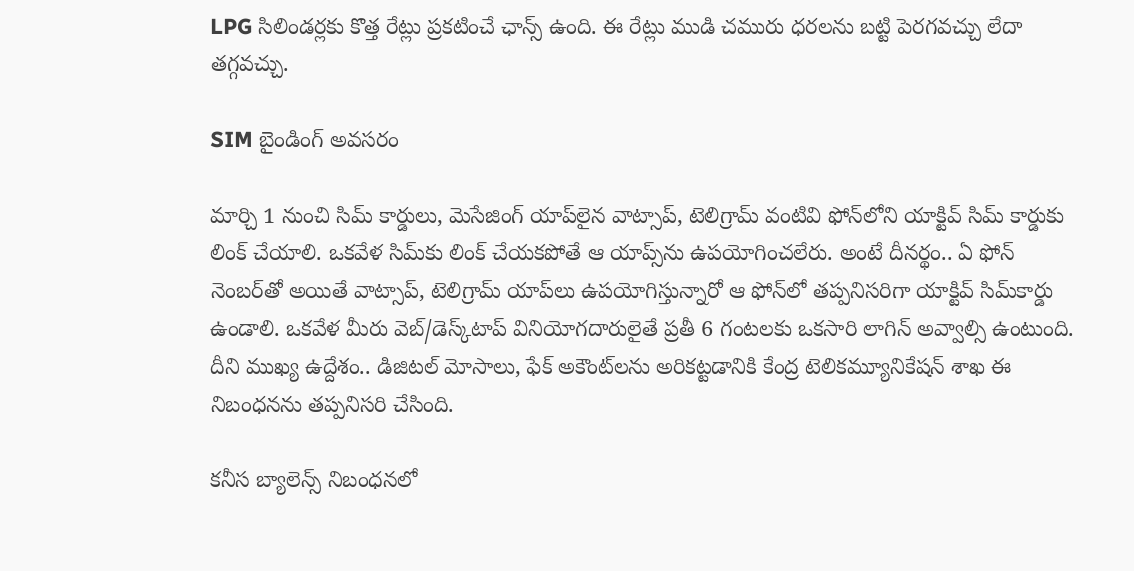LPG సిలిండర్లకు కొత్త రేట్లు ప్రకటించే ఛాన్స్ ఉంది. ఈ రేట్లు ముడి చమురు ధరలను బట్టి పెరగవచ్చు లేదా తగ్గవచ్చు.

SIM బైండింగ్ అవసరం

మార్చి 1 నుంచి సిమ్ కార్డులు, మెసేజింగ్ యాప్‌లైన వాట్సాప్, టెలిగ్రామ్ వంటివి ఫోన్‌లోని యాక్టివ్ సిమ్‌ కార్డుకు లింక్ చేయాలి. ఒకవేళ సిమ్‌కు లింక్ చేయకపోతే ఆ యాప్స్‌ను ఉపయోగించలేరు. అంటే దీనర్థం.. ఏ ఫోన్‌ నెంబర్‌తో అయితే వాట్సాప్, టెలిగ్రామ్ యాప్‌లు ఉపయోగిస్తున్నారో ఆ ఫోన్‌లో తప్పనిసరిగా యాక్టివ్ సిమ్‌కార్డు ఉండాలి. ఒకవేళ మీరు వెబ్‌/డెస్క్‌టాప్‌ వినియోగదారులైతే ప్రతీ 6 గంటలకు ఒకసారి లాగిన్ అవ్వాల్సి ఉంటుంది. దీని ముఖ్య ఉద్దేశం.. డిజిటల్ మోసాలు, ఫేక్ అకౌంట్‌లను అరికట్టడానికి కేంద్ర టెలికమ్యూనికేషన్ శాఖ ఈ నిబంధనను తప్పనిసరి చేసింది.

కనీస బ్యాలెన్స్ నిబంధనలో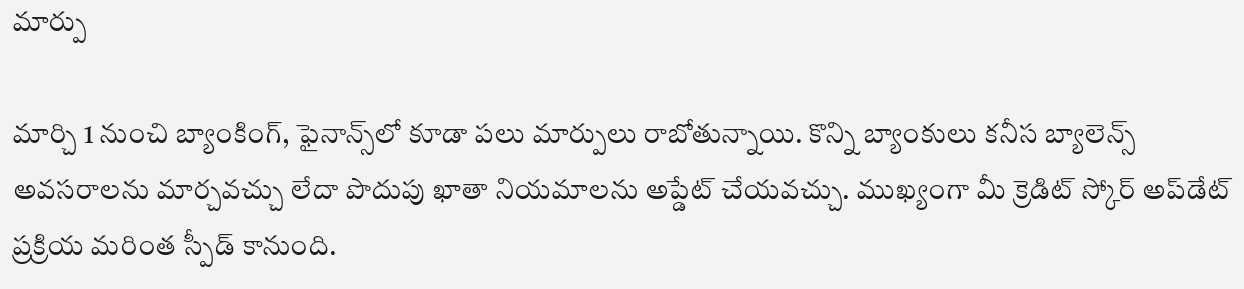మార్పు

మార్చి 1 నుంచి బ్యాంకింగ్, ఫైనాన్స్‌లో కూడా పలు మార్పులు రాబోతున్నాయి. కొన్ని బ్యాంకులు కనీస బ్యాలెన్స్ అవసరాలను మార్చవచ్చు లేదా పొదుపు ఖాతా నియమాలను అప్డేట్ చేయవచ్చు. ముఖ్యంగా మీ క్రెడిట్ స్కోర్ అప్‌డేట్ ప్రక్రియ మరింత స్పీడ్ కానుంది.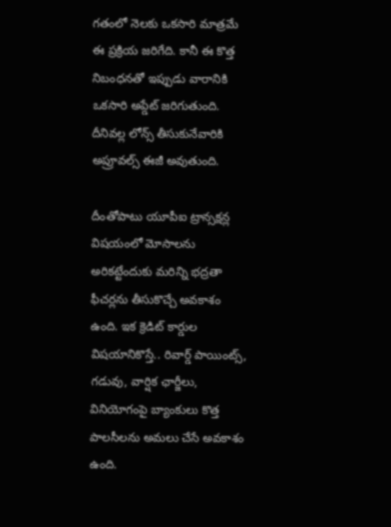గతంలో నెలకు ఒకసారి మాత్రమే ఈ ప్రక్రియ జరిగేది. కానీ ఈ కొత్త నిబంధనతో ఇప్పుడు వారానికి ఒకసారి అప్డేట్ జరిగుతుంది. దీనివల్ల లోన్స్ తీసుకునేవారికి అప్రూవల్స్ ఈజీ అవుతుంది.

దీంతోపాటు యూపీఐ ట్రాన్సక్షన్ల విషయంలో మోసాలను అరికట్టేందుకు మరిన్ని భద్రతా ఫీచర్లను తీసుకొచ్చే అవకాశం ఉంది. ఇక క్రెడిట్ కార్డుల విషయానికొస్తే.. రివార్డ్ పాయింట్స్, గడువు, వార్షిక ఛార్జీలు, వినియోగంపై బ్యాంకులు కొత్త పాలసీలను అమలు చేసే అవకాశం ఉంది.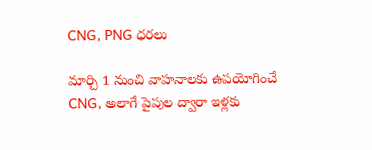CNG, PNG ధరలు

మార్చి 1 నుంచి వాహనాలకు ఉపయోగించే CNG, అలాగే పైపుల ద్వారా ఇళ్లకు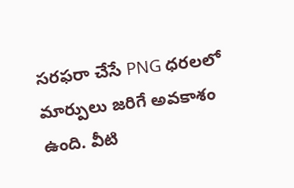సరఫరా చేసే PNG ధరలలో మార్పులు జరిగే అవకాశం ఉంది. వీటి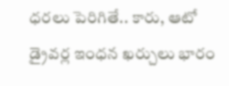ధరలు పెరిగితే.. కారు, ఆటో డ్రైవర్ల ఇంధన ఖర్చులు భారం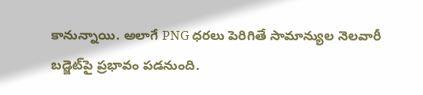కానున్నాయి. అలాగే PNG ధరలు పెరిగితే సామాన్యుల నెలవారీ బడ్జెట్‌పై ప్రభావం పడనుంది.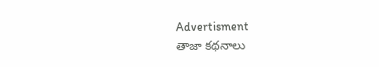Advertisment
తాజా కథనాలు